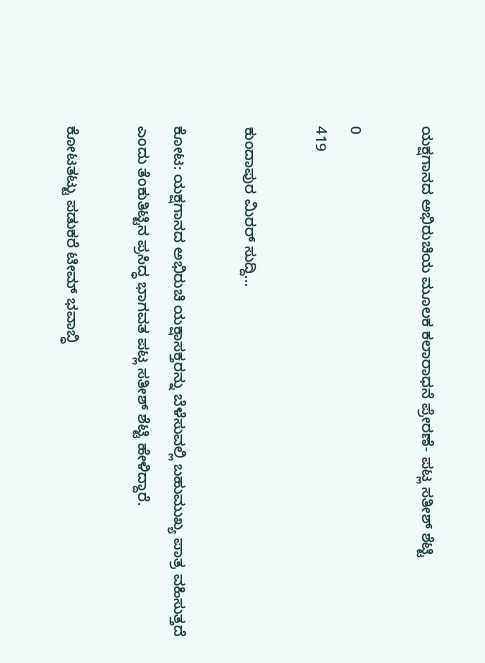ಯಕ್ಷಗಾನದ ಅಭಿರುಚಿಯ ಮೂಲಕ ಕಲಾರಾಧನೆ ಪ್ರೇರಣೆ- ಪಟ್ಲ ಸತೀಶ್ ಶೆಟ್ಟಿ

0
419

ಕುಂದಾಪುರ ಮಿರರ್ ಸುದ್ದಿ…

ಕೋಟ: ಯಕ್ಷಗಾನದ ಅಭಿರುಚಿ ಯಕ್ಷಾಸಕ್ತರನ್ನು ಬೆಳೆಸುವಲ್ಲಿ ಬಹುಮುಖ್ಯ ಪಾತ್ರ ವಹಿಸುತ್ತದೆ ಎಂದು ತೆಂಕುತಿಟ್ಟಿನ ಪ್ರಸಿದ್ಧ ಭಾಗವತ ಪಟ್ಲ ಸತೀಶ್ ಶೆಟ್ಟಿ ಹೇಳಿದ್ದಾರೆ.

ಕೋಟತಟ್ಟು ಪಡುಕರೆ ಟೀಮ್ ಭವಾಬ್ಧಿ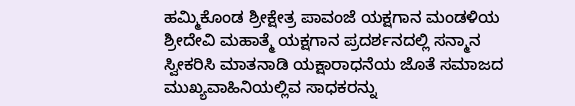ಹಮ್ಮಿಕೊಂಡ ಶ್ರೀಕ್ಷೇತ್ರ ಪಾವಂಜೆ ಯಕ್ಷಗಾನ ಮಂಡಳಿಯ ಶ್ರೀದೇವಿ ಮಹಾತ್ಮೆ ಯಕ್ಷಗಾನ ಪ್ರದರ್ಶನದಲ್ಲಿ ಸನ್ಮಾನ ಸ್ವೀಕರಿಸಿ ಮಾತನಾಡಿ ಯಕ್ಷಾರಾಧನೆಯ ಜೊತೆ ಸಮಾಜದ ಮುಖ್ಯವಾಹಿನಿಯಲ್ಲಿವ ಸಾಧಕರನ್ನು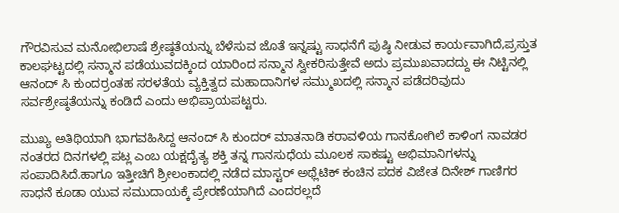ಗೌರವಿಸುವ ಮನೋಭಿಲಾಷೆ ಶ್ರೇಷ್ಠತೆಯನ್ನು ಬೆಳೆಸುವ ಜೊತೆ ಇನ್ನಷ್ಟು ಸಾಧನೆಗೆ ಪುಷ್ಠಿ ನೀಡುವ ಕಾರ್ಯವಾಗಿದೆ,ಪ್ರಸ್ತುತ ಕಾಲಘಟ್ಟದಲ್ಲಿ ಸನ್ಮಾನ ಪಡೆಯುವದಕ್ಕಿಂದ ಯಾರಿಂದ ಸನ್ಮಾನ ಸ್ವೀಕರಿಸುತ್ತೇವೆ ಅದು ಪ್ರಮುಖವಾದದ್ದು ಈ ನಿಟ್ಟಿನಲ್ಲಿ ಆನಂದ್ ಸಿ ಕುಂದರ್‍ರಂತಹ ಸರಳತೆಯ ವ್ಯಕ್ತಿತ್ವದ ಮಹಾದಾನಿಗಳ ಸಮ್ಮುಖದಲ್ಲಿ ಸನ್ಮಾನ ಪಡೆದರಿವುದು ಸರ್ವಶ್ರೇಷ್ಠತೆಯನ್ನು ಕಂಡಿದೆ ಎಂದು ಅಭಿಪ್ರಾಯಪಟ್ಟರು.

ಮುಖ್ಯ ಅತಿಥಿಯಾಗಿ ಭಾಗವಹಿಸಿದ್ದ ಆನಂದ್ ಸಿ ಕುಂದರ್ ಮಾತನಾಡಿ ಕರಾವಳಿಯ ಗಾನಕೋಗಿಲೆ ಕಾಳಿಂಗ ನಾವಡರ ನಂತರದ ದಿನಗಳಲ್ಲಿ ಪಟ್ಲ ಎಂಬ ಯಕ್ಷದೈತ್ಯ ಶಕ್ತಿ ತನ್ನ ಗಾನಸುಧೆಯ ಮೂಲಕ ಸಾಕಷ್ಟು ಅಭಿಮಾನಿಗಳನ್ನು ಸಂಪಾದಿಸಿದೆ.ಹಾಗೂ ಇತ್ತೀಚಿಗೆ ಶ್ರೀಲಂಕಾದಲ್ಲಿ ನಡೆದ ಮಾಸ್ಟರ್ ಅಥ್ಲೆಟಿಕ್ ಕಂಚಿನ ಪದಕ ವಿಜೇತ ದಿನೇಶ್ ಗಾಣಿಗರ ಸಾಧನೆ ಕೂಡಾ ಯುವ ಸಮುದಾಯಕ್ಕೆ ಪ್ರೇರಣೆಯಾಗಿದೆ ಎಂದರಲ್ಲದೆ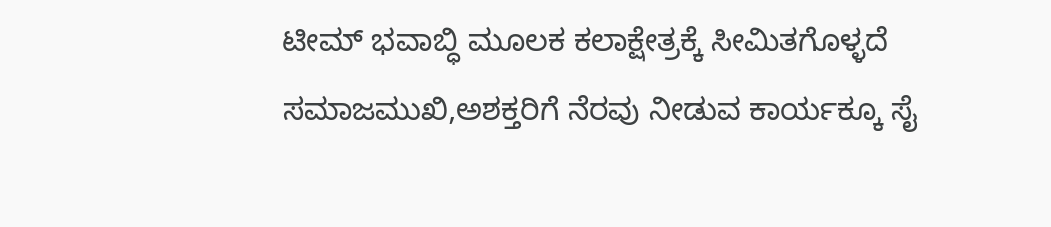ಟೀಮ್ ಭವಾಬ್ಧಿ ಮೂಲಕ ಕಲಾಕ್ಷೇತ್ರಕ್ಕೆ ಸೀಮಿತಗೊಳ್ಳದೆ ಸಮಾಜಮುಖಿ,ಅಶಕ್ತರಿಗೆ ನೆರವು ನೀಡುವ ಕಾರ್ಯಕ್ಕೂ ಸೈ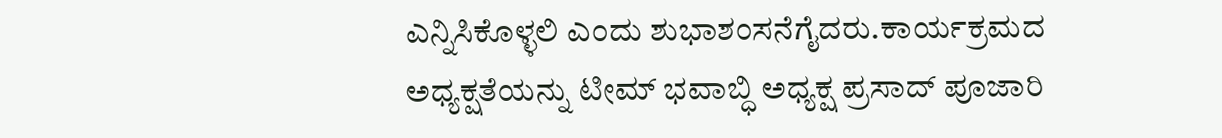ಎನ್ನಿಸಿಕೊಳ್ಳಲಿ ಎಂದು ಶುಭಾಶಂಸನೆಗೈದರು.ಕಾರ್ಯಕ್ರಮದ ಅಧ್ಯಕ್ಷತೆಯನ್ನು ಟೀಮ್ ಭವಾಬ್ಧಿ ಅಧ್ಯಕ್ಷ ಪ್ರಸಾದ್ ಪೂಜಾರಿ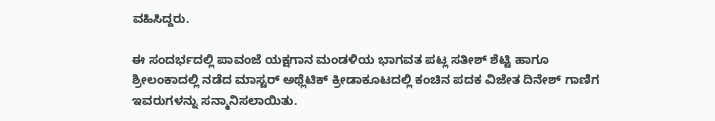ವಹಿಸಿದ್ದರು.

ಈ ಸಂದರ್ಭದಲ್ಲಿ ಪಾವಂಜೆ ಯಕ್ಷಗಾನ ಮಂಡಳಿಯ ಭಾಗವತ ಪಟ್ಲ ಸತೀಶ್ ಶೆಟ್ಟಿ ಹಾಗೂ ಶ್ರೀಲಂಕಾದಲ್ಲಿ ನಡೆದ ಮಾಸ್ಟರ್ ಅಥ್ಲೆಟಿಕ್ ಕ್ರೀಡಾಕೂಟದಲ್ಲಿ ಕಂಚಿನ ಪದಕ ವಿಜೇತ ದಿನೇಶ್ ಗಾಣಿಗ ಇವರುಗಳನ್ನು ಸನ್ಮಾನಿಸಲಾಯಿತು.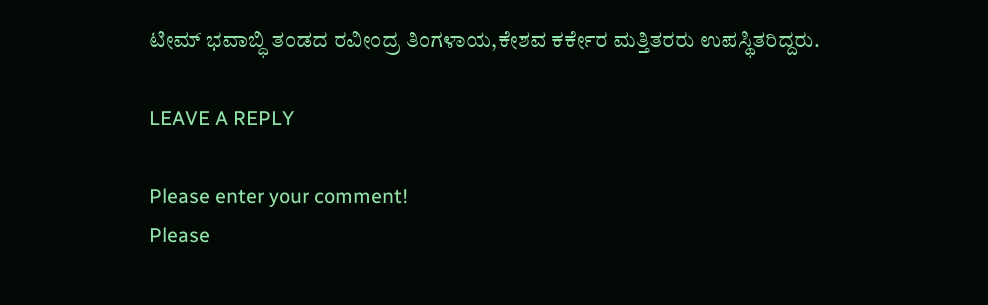ಟೀಮ್ ಭವಾಬ್ಧಿ ತಂಡದ ರವೀಂದ್ರ ತಿಂಗಳಾಯ,ಕೇಶವ ಕರ್ಕೇರ ಮತ್ತಿತರರು ಉಪಸ್ಥಿತರಿದ್ದರು.

LEAVE A REPLY

Please enter your comment!
Please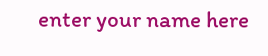enter your name here